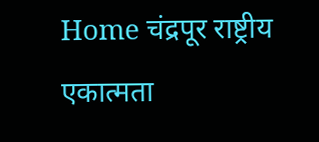Home चंद्रपूर राष्ट्रीय एकात्मता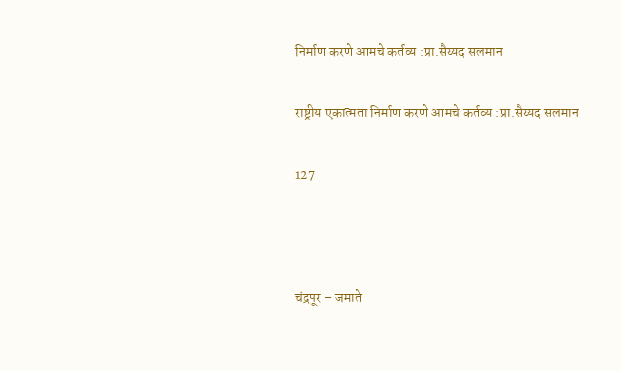निर्माण करणे आमचे कर्तव्य :प्रा.सैय्यद सलमान

राष्ट्रीय एकात्मता निर्माण करणे आमचे कर्तव्य :प्रा.सैय्यद सलमान

127



चंद्रपूर – जमाते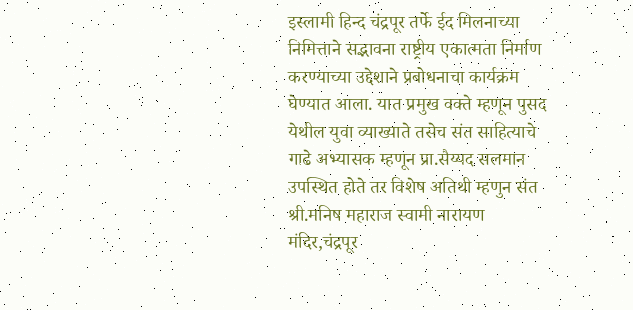इस्लामी हिन्द चंद्रपूर तर्फे ईद मिलनाच्या निमित्ताने सद्भावना राष्ट्रीय एकात्मता निर्माण करण्याच्या उद्देशाने प्रबोधनाचा कार्यक्रम घेण्यात आला. यात प्रमुख वक्ते म्हणून पुसद येथील युवा व्याख्याते तसेच संत साहित्याचे गाढे अभ्यासक म्हणून प्रा.सैय्यद सलमान उपस्थित होते तर विशेष अतिथी म्हणुन संत श्री.मनिष महाराज स्वामी नारायण मंदिर,चंद्रपूर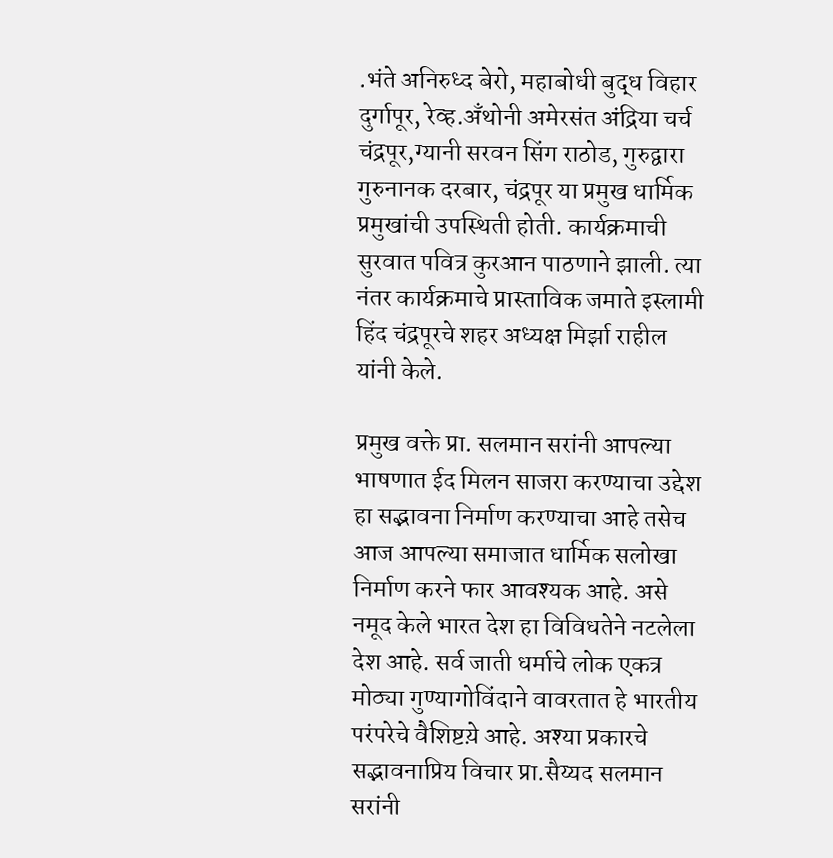.भंते अनिरुध्द बेरो, महाबोधी बुद्ध विहार दुर्गापूर, रेव्ह.अँथोनी अमेरसंत अंद्रिया चर्च चंद्रपूर,ग्यानी सरवन सिंग राठोड, गुरुद्वारा गुरुनानक दरबार, चंद्रपूर या प्रमुख धार्मिक प्रमुखांची उपस्थिती होती. कार्यक्रमाची सुरवात पवित्र कुरआन पाठणाने झाली. त्या नंतर कार्यक्रमाचे प्रास्ताविक जमाते इस्लामी हिंद चंद्रपूरचे शहर अध्यक्ष मिर्झा राहील यांनी केले.

प्रमुख वक्ते प्रा. सलमान सरांनी आपल्या भाषणात ईद मिलन साजरा करण्याचा उद्देश हा सद्भावना निर्माण करण्याचा आहे तसेच आज आपल्या समाजात धार्मिक सलोखा निर्माण करने फार आवश्यक आहे. असे नमूद केले भारत देश हा विविधतेने नटलेला देश आहे. सर्व जाती धर्माचे लोक एकत्र मोठ्या गुण्यागोविंदाने वावरतात हे भारतीय परंपरेचे वैशिष्टय़े आहे. अश्या प्रकारचे सद्भावनाप्रिय विचार प्रा.सैय्यद सलमान सरांनी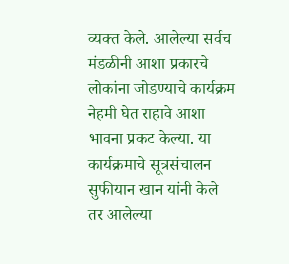व्यक्त केले. आलेल्या सर्वच मंडळीनी आशा प्रकारचे लोकांना जोडण्याचे कार्यक्रम नेहमी घेत राहावे आशा भावना प्रकट केल्या. या कार्यक्रमाचे सूत्रसंचालन सुफीयान खान यांनी केले तर आलेल्या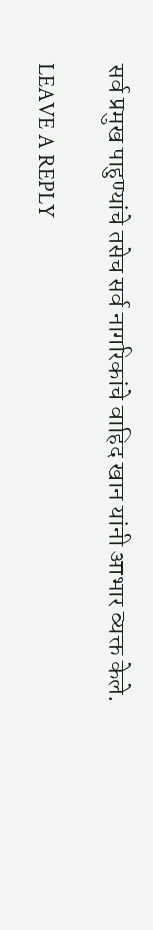सर्व प्रमुख पाहुण्यांचे तसेच सर्व नागरिकांचे वाहिद खान यांनी आभार व्यक्त केले.

LEAVE A REPLY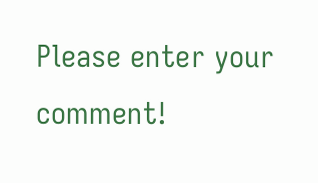Please enter your comment!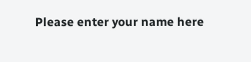Please enter your name here